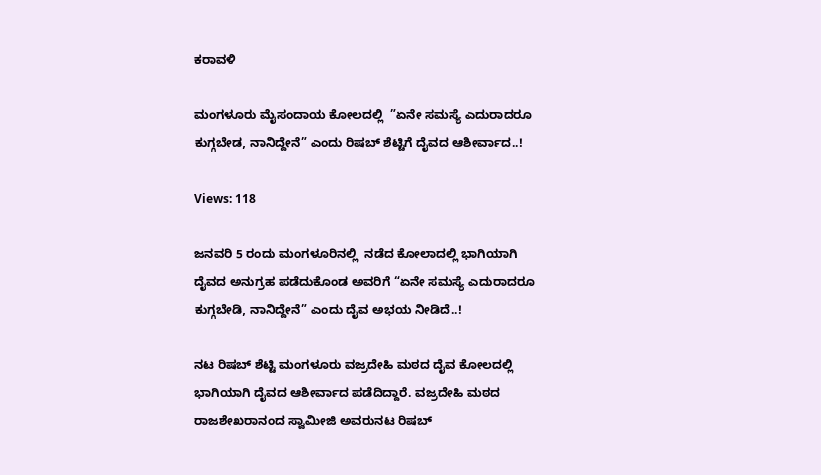ಕರಾವಳಿ

ಮಂಗಳೂರು ಮೈಸಂದಾಯ ಕೋಲದಲ್ಲಿ  ”ಏನೇ ಸಮಸ್ಯೆ ಎದುರಾದರೂ ಕುಗ್ಗಬೇಡ, ನಾನಿದ್ದೇನೆ” ಎಂದು ರಿಷಬ್ ಶೆಟ್ಟಿಗೆ ದೈವದ ಆಶೀರ್ವಾದ..!

Views: 118

ಜನವರಿ 5 ರಂದು ಮಂಗಳೂರಿನಲ್ಲಿ  ನಡೆದ ಕೋಲಾದಲ್ಲಿ ಭಾಗಿಯಾಗಿ ದೈವದ ಅನುಗ್ರಹ ಪಡೆದುಕೊಂಡ ಅವರಿಗೆ “ಏನೇ ಸಮಸ್ಯೆ ಎದುರಾದರೂ ಕುಗ್ಗಬೇಡಿ, ನಾನಿದ್ದೇನೆ” ಎಂದು ದೈವ ಅಭಯ ನೀಡಿದೆ..!

ನಟ ರಿಷಬ್ ಶೆಟ್ಟಿ ಮಂಗಳೂರು ವಜ್ರದೇಹಿ ಮಠದ ದೈವ ಕೋಲದಲ್ಲಿ ಭಾಗಿಯಾಗಿ ದೈವದ ಆಶೀರ್ವಾದ ಪಡೆದಿದ್ದಾರೆ. ವಜ್ರದೇಹಿ ಮಠದ ರಾಜಶೇಖರಾನಂದ ಸ್ವಾಮೀಜಿ ಅವರುನಟ ರಿಷಬ್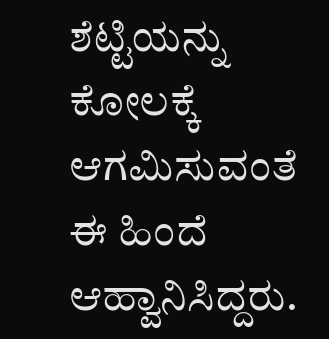ಶೆಟ್ಟಿಯನ್ನು ಕೋಲಕ್ಕೆ ಆಗಮಿಸುವಂತೆ ಈ ಹಿಂದೆ ಆಹ್ವಾನಿಸಿದ್ದರು.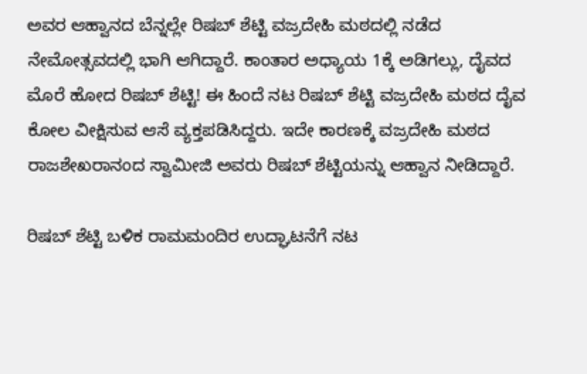ಅವರ ಆಹ್ವಾನದ ಬೆನ್ನಲ್ಲೇ ರಿಷಬ್ ಶೆಟ್ಟಿ ವಜ್ರದೇಹಿ ಮಠದಲ್ಲಿ ನಡೆದ ನೇಮೋತ್ಸವದಲ್ಲಿ ಭಾಗಿ ಆಗಿದ್ದಾರೆ. ಕಾಂತಾರ ಅಧ್ಯಾಯ 1ಕ್ಕೆ ಅಡಿಗಲ್ಲು, ದೈವದ ಮೊರೆ ಹೋದ ರಿಷಬ್ ಶೆಟ್ಟಿ! ಈ ಹಿಂದೆ ನಟ ರಿಷಬ್ ಶೆಟ್ಟಿ ವಜ್ರದೇಹಿ ಮಠದ ದೈವ ಕೋಲ ವೀಕ್ಷಿಸುವ ಆಸೆ ವ್ಯಕ್ತಪಡಿಸಿದ್ದರು. ಇದೇ ಕಾರಣಕ್ಕೆ ವಜ್ರದೇಹಿ ಮಠದ ರಾಜಶೇಖರಾನಂದ ಸ್ವಾಮೀಜಿ ಅವರು ರಿಷಬ್ ಶೆಟ್ಟಿಯನ್ನು ಆಹ್ವಾನ ನೀಡಿದ್ದಾರೆ.

ರಿಷಬ್ ಶೆಟ್ಟಿ ಬಳಿಕ ರಾಮಮಂದಿರ ಉದ್ಘಾಟನೆಗೆ ನಟ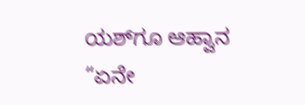ಯಶ್‌ಗೂ ಆಹ್ವಾನ “ಏನೇ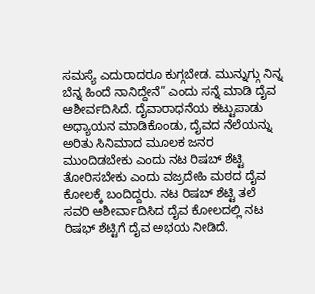ಸಮಸ್ಯೆ ಎದುರಾದರೂ ಕುಗ್ಗಬೇಡ. ಮುನ್ನುಗ್ಗು ನಿನ್ನ ಬೆನ್ನ ಹಿಂದೆ ನಾನಿದ್ದೇನೆ” ಎಂದು ಸನ್ನೆ ಮಾಡಿ ದೈವ ಆಶೀರ್ವದಿಸಿದೆ. ದೈವಾರಾಧನೆಯ ಕಟ್ಟುಪಾಡು ಅಧ್ಯಾಯನ ಮಾಡಿಕೊಂಡು, ದೈವದ ನೆಲೆಯನ್ನು ಅರಿತು ಸಿನಿಮಾದ ಮೂಲಕ ಜನರ ಮುಂದಿಡಬೇಕು ಎಂದು ನಟ ರಿಷಬ್ ಶೆಟ್ಟಿ ತೋರಿಸಬೇಕು ಎಂದು ವಜ್ರದೇಹಿ ಮಠದ ದೈವ ಕೋಲಕ್ಕೆ ಬಂದಿದ್ದರು. ನಟ ರಿಷಬ್ ಶೆಟ್ಟಿ ತಲೆ ಸವರಿ ಆಶೀರ್ವಾದಿಸಿದ ದೈವ ಕೋಲದಲ್ಲಿ ನಟ ರಿಷಭ್ ಶೆಟ್ಟಿಗೆ ದೈವ ಅಭಯ ನೀಡಿದೆ.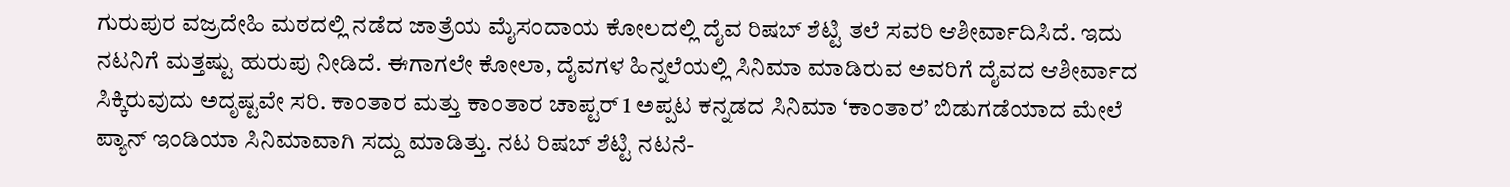ಗುರುಪುರ ವಜ್ರದೇಹಿ ಮಠದಲ್ಲಿ ನಡೆದ ಜಾತ್ರೆಯ ಮೈಸಂದಾಯ ಕೋಲದಲ್ಲಿ ದೈವ ರಿಷಬ್ ಶೆಟ್ಟಿ ತಲೆ ಸವರಿ ಆಶೀರ್ವಾದಿಸಿದೆ. ಇದು ನಟನಿಗೆ ಮತ್ತಷ್ಟು ಹುರುಪು ನೀಡಿದೆ. ಈಗಾಗಲೇ ಕೋಲಾ, ದೈವಗಳ ಹಿನ್ನಲೆಯಲ್ಲಿ ಸಿನಿಮಾ ಮಾಡಿರುವ ಅವರಿಗೆ ದೈವದ ಆಶೀರ್ವಾದ ಸಿಕ್ಕಿರುವುದು ಅದೃಷ್ಟವೇ ಸರಿ. ಕಾಂತಾರ ಮತ್ತು ಕಾಂತಾರ ಚಾಪ್ಟರ್ 1 ಅಪ್ಪಟ ಕನ್ನಡದ ಸಿನಿಮಾ ‘ಕಾಂತಾರ’ ಬಿಡುಗಡೆಯಾದ ಮೇಲೆ ಪ್ಯಾನ್ ಇಂಡಿಯಾ ಸಿನಿಮಾವಾಗಿ ಸದ್ದು ಮಾಡಿತ್ತು. ನಟ ರಿಷಬ್ ಶೆಟ್ಟಿ ನಟನೆ-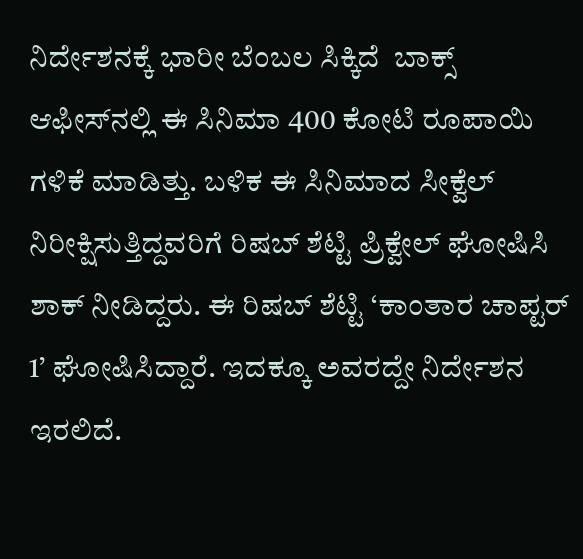ನಿರ್ದೇಶನಕ್ಕೆ ಭಾರೀ ಬೆಂಬಲ ಸಿಕ್ಕಿದೆ  ಬಾಕ್ಸ್ ಆಫೀಸ್‌ನಲ್ಲಿ ಈ ಸಿನಿಮಾ 400 ಕೋಟಿ ರೂಪಾಯಿ ಗಳಿಕೆ ಮಾಡಿತ್ತು. ಬಳಿಕ ಈ ಸಿನಿಮಾದ ಸೀಕ್ವೆಲ್ ನಿರೀಕ್ಷಿಸುತ್ತಿದ್ದವರಿಗೆ ರಿಷಬ್ ಶೆಟ್ಟಿ ಪ್ರಿಕ್ವೇಲ್ ಘೋಷಿಸಿ ಶಾಕ್ ನೀಡಿದ್ದರು. ಈ ರಿಷಬ್ ಶೆಟ್ಟಿ ‘ಕಾಂತಾರ ಚಾಪ್ಟರ್ 1’ ಘೋಷಿಸಿದ್ದಾರೆ. ಇದಕ್ಕೂ ಅವರದ್ದೇ ನಿರ್ದೇಶನ ಇರಲಿದೆ.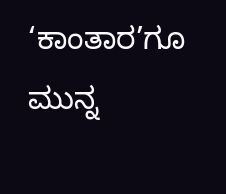‘ಕಾಂತಾರ’ಗೂ ಮುನ್ನ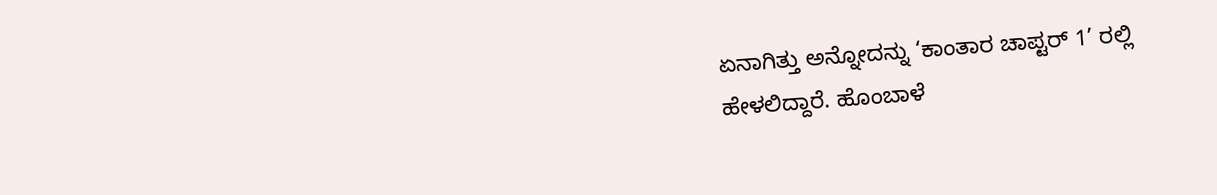ಏನಾಗಿತ್ತು ಅನ್ನೋದನ್ನು ‘ಕಾಂತಾರ ಚಾಪ್ಟರ್ 1’ ರಲ್ಲಿ ಹೇಳಲಿದ್ದಾರೆ. ಹೊಂಬಾಳೆ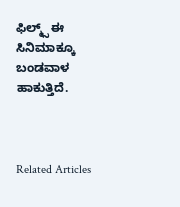ಫಿಲ್ಮ್ಸ್ ಈ ಸಿನಿಮಾಕ್ಕೂ ಬಂಡವಾಳ ಹಾಕುತ್ತಿದೆ.



Related Articles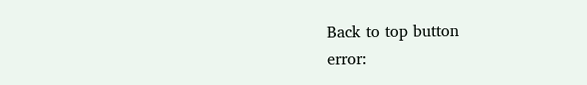Back to top button
error: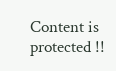Content is protected !!